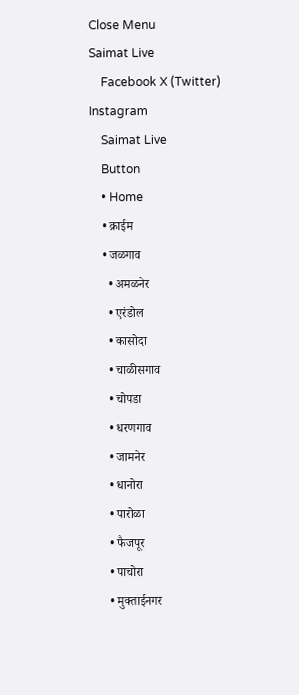Close Menu
Saimat Live
    Facebook X (Twitter) Instagram
    Saimat Live
    Button
    • Home
    • क्राईम
    • जळगाव
      • अमळनेर
      • एरंडोल
      • कासोदा
      • चाळीसगाव
      • चोपडा
      • धरणगाव
      • जामनेर
      • धानोरा
      • पारोळा
      • फैजपूर
      • पाचोरा
      • मुक्ताईनगर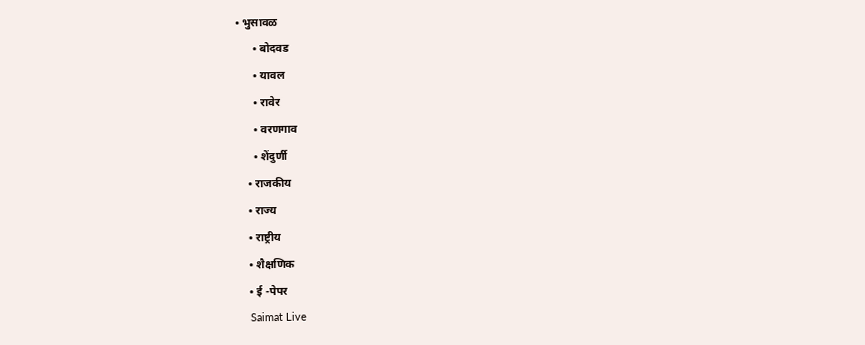• भुसावळ
      • बोदवड
      • यावल
      • रावेर
      • वरणगाव
      • शेंदुर्णी
    • राजकीय
    • राज्य
    • राष्ट्रीय
    • शैक्षणिक
    • ई -पेपर
    Saimat Live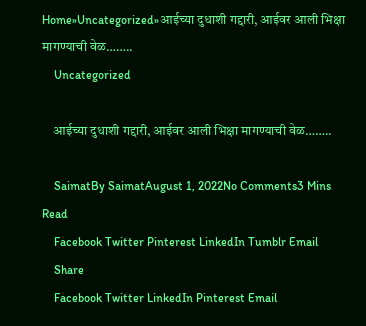Home»Uncategorized»आईच्या दुधाशी गद्दारी, आईवर आली भिक्षा मागण्याची वेळ……..
    Uncategorized

    आईच्या दुधाशी गद्दारी, आईवर आली भिक्षा मागण्याची वेळ……..

    SaimatBy SaimatAugust 1, 2022No Comments3 Mins Read
    Facebook Twitter Pinterest LinkedIn Tumblr Email
    Share
    Facebook Twitter LinkedIn Pinterest Email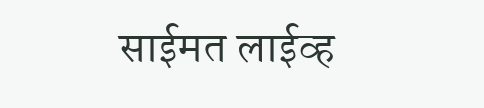साईमत लाईव्ह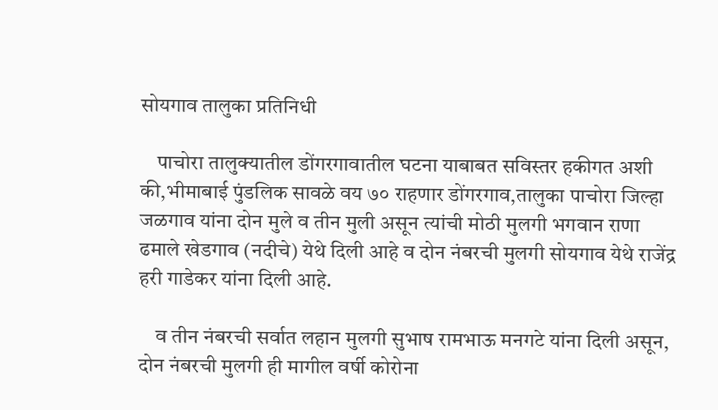सोयगाव तालुका प्रतिनिधी

    पाचोरा तालुक्यातील डोंगरगावातील घटना याबाबत सविस्तर हकीगत अशी की,भीमाबाई पुंडलिक सावळे वय ७० राहणार डोंगरगाव,तालुका पाचोरा जिल्हा जळगाव यांना दोन मुले व तीन मुली असून त्यांची मोठी मुलगी भगवान राणा ढमाले खेडगाव (नदीचे) येथे दिली आहे व दोन नंबरची मुलगी सोयगाव येथे राजेंद्र हरी गाडेकर यांना दिली आहे.

    व तीन नंबरची सर्वात लहान मुलगी सुभाष रामभाऊ मनगटे यांना दिली असून, दोन नंबरची मुलगी ही मागील वर्षी कोरोना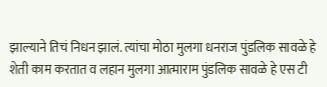झाल्याने तिचं निधन झालं. त्यांचा मोठा मुलगा धनराज पुंडलिक सावळे हे शेती काम करतात व लहान मुलगा आत्माराम पुंडलिक सावळे हे एस टी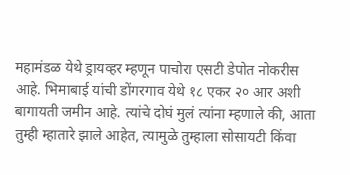महामंडळ येथे ड्रायव्हर म्हणून पाचोरा एसटी डेपोत नोकरीस आहे. भिमाबाई यांची डोंगरगाव येथे १८ एकर २० आर अशी बागायती जमीन आहे. त्यांचे दोघं मुलं त्यांना म्हणाले की, आता तुम्ही म्हातारे झाले आहेत, त्यामुळे तुम्हाला सोसायटी किंवा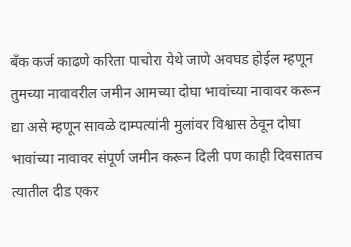बँक कर्ज काढणे करिता पाचोरा येथे जाणे अवघड होईल म्हणून तुमच्या नावावरील जमीन आमच्या दोघा भावांच्या नावावर करून द्या असे म्हणून सावळे दाम्पत्यांनी मुलांवर विश्वास ठेवून दोघा भावांच्या नावावर संपूर्ण जमीन करून दिली पण काही दिवसातच त्यातील दीड एकर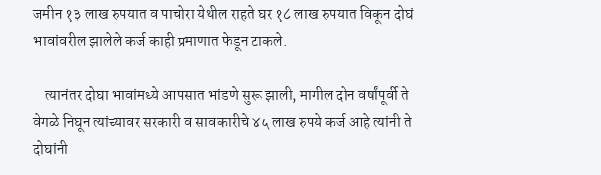जमीन १३ लाख रुपयात व पाचोरा येथील राहते घर १८ लाख रुपयात विकून दोघं भावांवरील झालेले कर्ज काही प्रमाणात फेडून टाकले.

    त्यानंतर दोघा भावांमध्ये आपसात भांडणे सुरू झाली, मागील दोन वर्षांपूर्वी ते वेगळे निघून त्यांच्यावर सरकारी व सावकारीचे ४५ लाख रुपये कर्ज आहे त्यांनी ते दोघांनी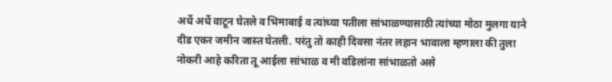अर्धे अर्धे वाटून घेतले व भिमाबाई व त्यांच्या पतीला सांभाळण्यासाठी त्यांच्या मोठा मुलगा याने दीड एकर जमीन जास्त घेतली. परंतु तो काही दिवसा नंतर लहान भावाला म्हणाला की तुला नोकरी आहे करिता तू आईला सांभाळ व मी वडिलांना सांभाळतो असे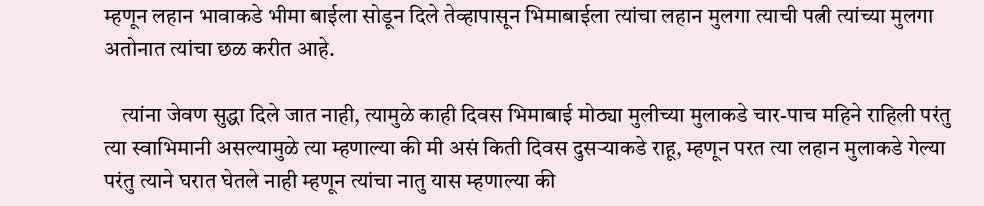म्हणून लहान भावाकडे भीमा बाईला सोडून दिले तेव्हापासून भिमाबाईला त्यांचा लहान मुलगा त्याची पत्नी त्यांच्या मुलगा अतोनात त्यांचा छळ करीत आहे.

    त्यांना जेवण सुद्धा दिले जात नाही, त्यामुळे काही दिवस भिमाबाई मोठ्या मुलीच्या मुलाकडे चार-पाच महिने राहिली परंतु त्या स्वाभिमानी असल्यामुळे त्या म्हणाल्या की मी असं किती दिवस दुसऱ्याकडे राहू, म्हणून परत त्या लहान मुलाकडे गेल्या परंतु त्याने घरात घेतले नाही म्हणून त्यांचा नातु यास म्हणाल्या की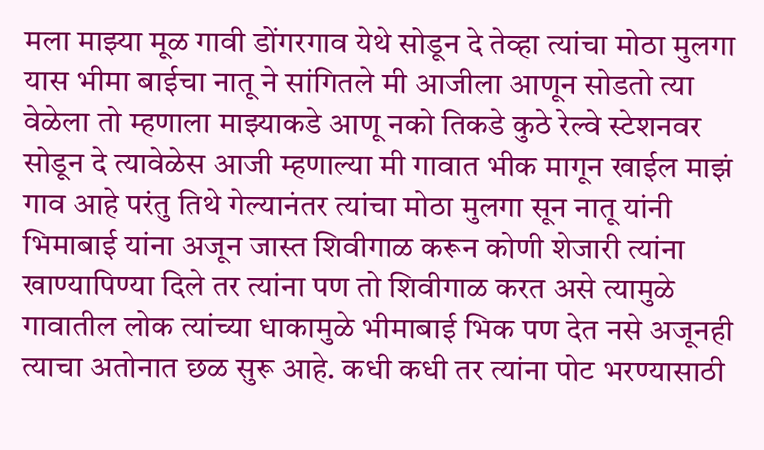मला माझ्या मूळ गावी डोंगरगाव येथे सोडून दे तेव्हा त्यांचा मोठा मुलगा यास भीमा बाईचा नातू ने सांगितले मी आजीला आणून सोडतो त्या वेळेला तो म्हणाला माझ्याकडे आणू नको तिकडे कुठे रेल्वे स्टेशनवर सोडून दे त्यावेळेस आजी म्हणाल्या मी गावात भीक मागून खाईल माझं गाव आहे परंतु तिथे गेल्यानंतर त्यांचा मोठा मुलगा सून नातू यांनी भिमाबाई यांना अजून जास्त शिवीगाळ करून कोणी शेजारी त्यांना खाण्यापिण्या दिले तर त्यांना पण तो शिवीगाळ करत असे त्यामुळे गावातील लोक त्यांच्या धाकामुळे भीमाबाई भिक पण देत नसे अजूनही त्याचा अतोनात छळ सुरू आहे. कधी कधी तर त्यांना पोट भरण्यासाठी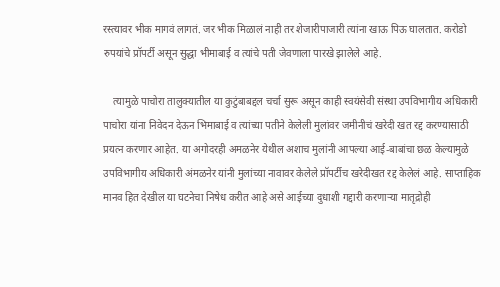रस्त्यावर भीक मागवं लागतं. जर भीक मिळालं नाही तर शेजारीपाजारी त्यांना खाऊ पिऊ घालतात. करोडो रुपयांचे प्रॉपर्टी असून सुद्धा भीमाबाई व त्यांचे पती जेवणाला पारखे झालेले आहे.

    त्यामुळे पाचोरा तालुक्यातील या कुटुंबाबद्दल चर्चा सुरू असून काही स्वयंसेवी संस्था उपविभागीय अधिकारी पाचोरा यांना निवेदन देऊन भिमाबाई व त्यांच्या पतीने केलेली मुलांवर जमीनीचं खरेदी खत रद्द करण्यासाठी प्रयत्न करणार आहेत. या अगोदरही अमळनेर येथील अशाच मुलांनी आपल्या आई-बाबांचा छळ केल्यामुळे उपविभागीय अधिकारी अंमळनेर यांनी मुलांच्या नावावर केलेले प्रॉपर्टीच खरेदीखत रद्द केलेलं आहे. साप्ताहिक मानव हित देखील या घटनेचा निषेध करीत आहे असे आईच्या दुधाशी गद्दारी करणाऱ्या मातृद्रोही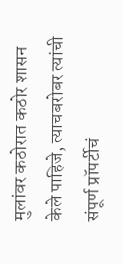मुलांवर कठोरात कठोर शासन केले पाहिजे, त्याचबरोबर त्यांची संपूर्ण प्रॉपर्टीचं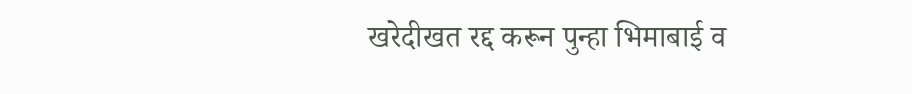खरेदीखत रद्द करून पुन्हा भिमाबाई व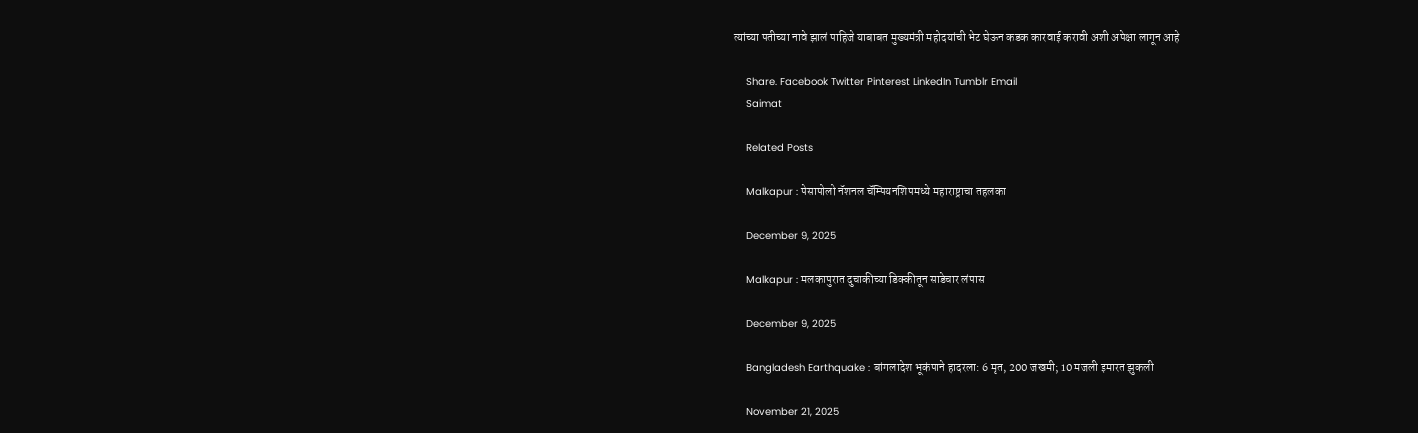त्यांच्या पतीच्या नावे झालं पाहिजे याबाबत मुख्यमंत्री महोदयांची भेट घेऊन कडक कारवाई करावी अशी अपेक्षा लागून आहे

    Share. Facebook Twitter Pinterest LinkedIn Tumblr Email
    Saimat

    Related Posts

    Malkapur : पेसापोलो नॅशनल चॅम्पियनशिपमध्ये महाराष्ट्राचा तहलका

    December 9, 2025

    Malkapur : मलकापुरात दुचाकीच्या डिक्कीतून साडेचार लंपास

    December 9, 2025

    Bangladesh Earthquake : बांगलादेश भूकंपाने हादरला: 6 मृत, 200 जखमी; 10 मजली इमारत झुकली

    November 21, 2025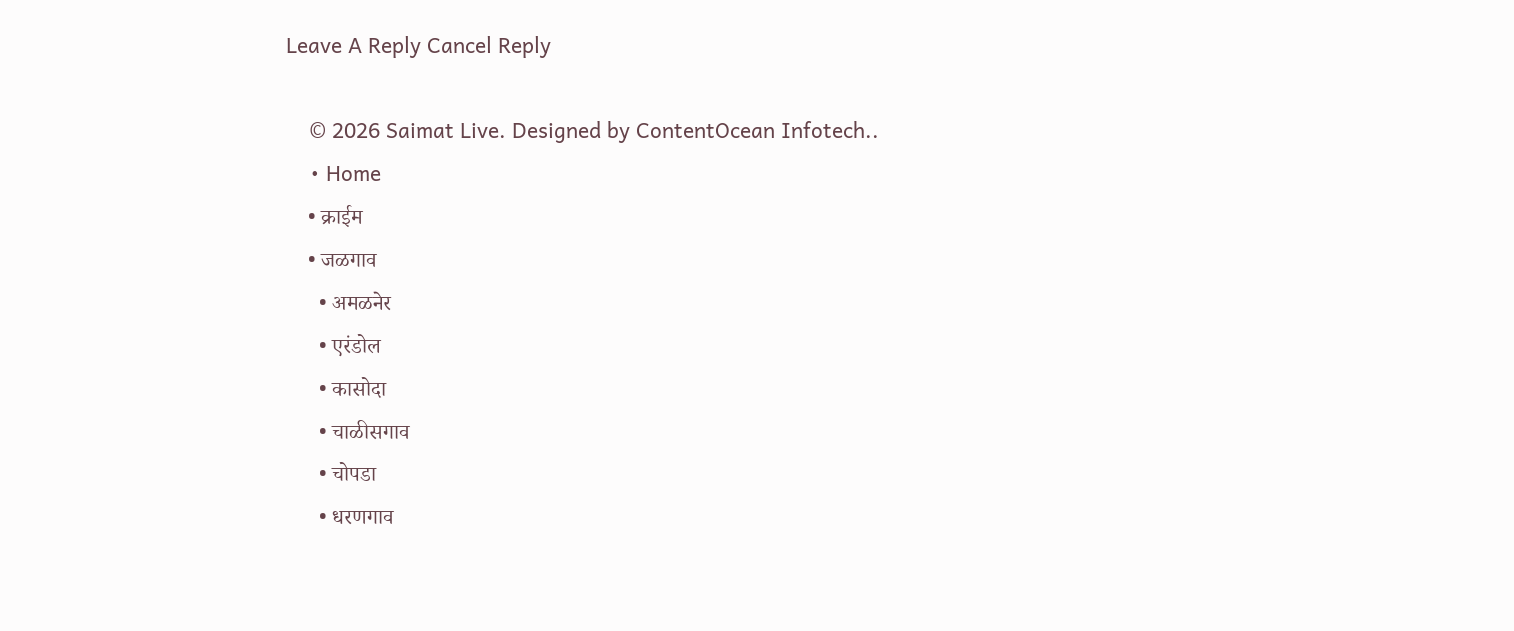Leave A Reply Cancel Reply

    © 2026 Saimat Live. Designed by ContentOcean Infotech..
    • Home
    • क्राईम
    • जळगाव
      • अमळनेर
      • एरंडोल
      • कासोदा
      • चाळीसगाव
      • चोपडा
      • धरणगाव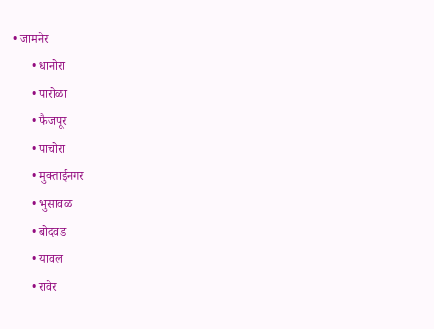• जामनेर
      • धानोरा
      • पारोळा
      • फैजपूर
      • पाचोरा
      • मुक्ताईनगर
      • भुसावळ
      • बोदवड
      • यावल
      • रावेर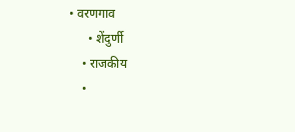• वरणगाव
      • शेंदुर्णी
    • राजकीय
    •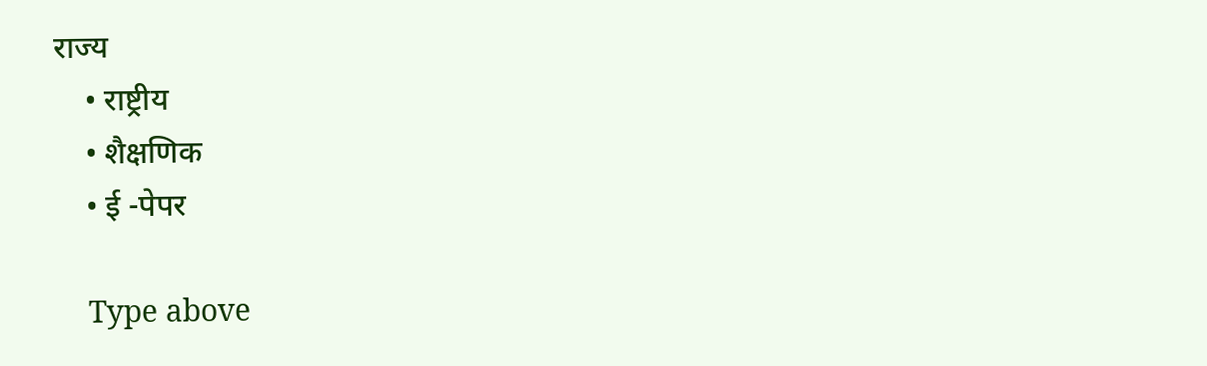राज्य
    • राष्ट्रीय
    • शैक्षणिक
    • ई -पेपर

    Type above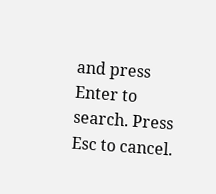and press Enter to search. Press Esc to cancel.